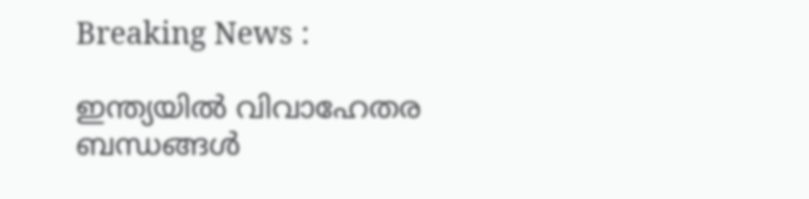Breaking News :

ഇന്ത്യയില്‍ വിവാഹേതര ബന്ധങ്ങള്‍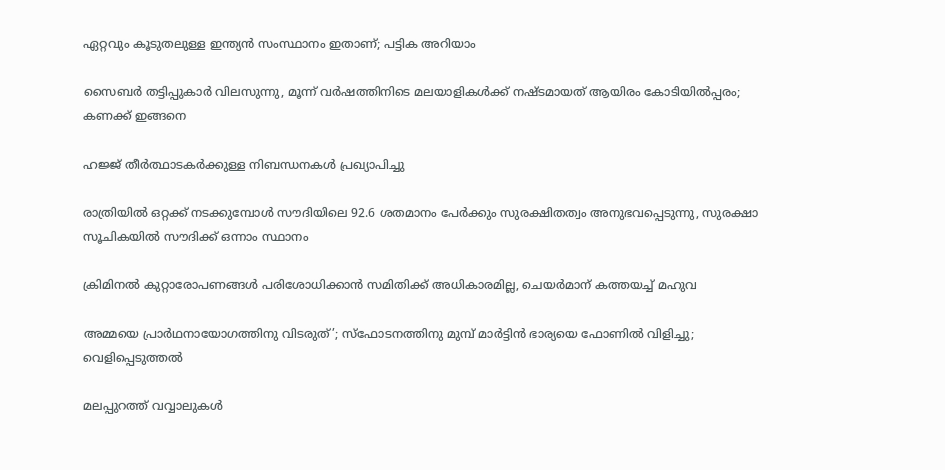ഏറ്റവും കൂടുതലുള്ള ഇന്ത്യന്‍ സംസ്ഥാനം ഇതാണ്; പട്ടിക അറിയാം

സൈബര്‍ തട്ടിപ്പുകാര്‍ വിലസുന്നു, മൂന്ന് വര്‍ഷത്തിനിടെ മലയാളികള്‍ക്ക് നഷ്ടമായത് ആയിരം കോടിയില്‍പ്പരം; കണക്ക് ഇങ്ങനെ

ഹജ്ജ് തീർത്ഥാടകർക്കുള്ള നിബന്ധനകൾ പ്രഖ്യാപിച്ചു

രാത്രിയിൽ ഒറ്റക്ക് നടക്കുമ്പോൾ സൗദിയിലെ 92.6 ശതമാനം പേർക്കും സുരക്ഷിതത്വം അനുഭവപ്പെടുന്നു, സുരക്ഷാ സൂചികയിൽ സൗദിക്ക് ഒന്നാം സ്ഥാനം

ക്രിമിനല്‍ കുറ്റാരോപണങ്ങള്‍ പരിശോധിക്കാന്‍ സമിതിക്ക്‌ അധികാരമില്ല, ചെയര്‍മാന്‌ കത്തയച്ച് മഹുവ

അമ്മയെ പ്രാര്‍ഥനായോഗത്തിനു വിടരുത്’; സ്‌ഫോടനത്തിനു മുമ്പ് മാര്‍ട്ടിന്‍ ഭാര്യയെ ഫോണില്‍ വിളിച്ചു; വെളിപ്പെടുത്തല്‍

മലപ്പുറത്ത് വവ്വാലുകൾ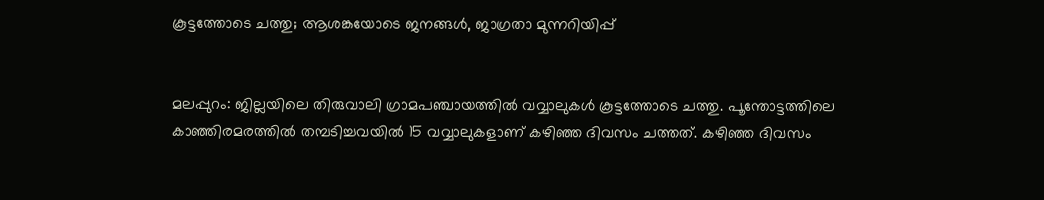കൂട്ടത്തോടെ ചത്തു; ആശങ്കയോടെ ജനങ്ങൾ, ജാഗ്രതാ മുന്നറിയിപ്പ്


മലപ്പുറം: ജില്ലയിലെ തിരുവാലി ഗ്രാമപഞ്ചായത്തില്‍ വവ്വാലുകൾ കൂട്ടത്തോടെ ചത്തു. പൂന്തോട്ടത്തിലെ കാഞ്ഞിരമരത്തിൽ തമ്പടിച്ചവയിൽ 15 വവ്വാലുകളാണ് കഴിഞ്ഞ ദിവസം ചത്തത്. കഴിഞ്ഞ ദിവസം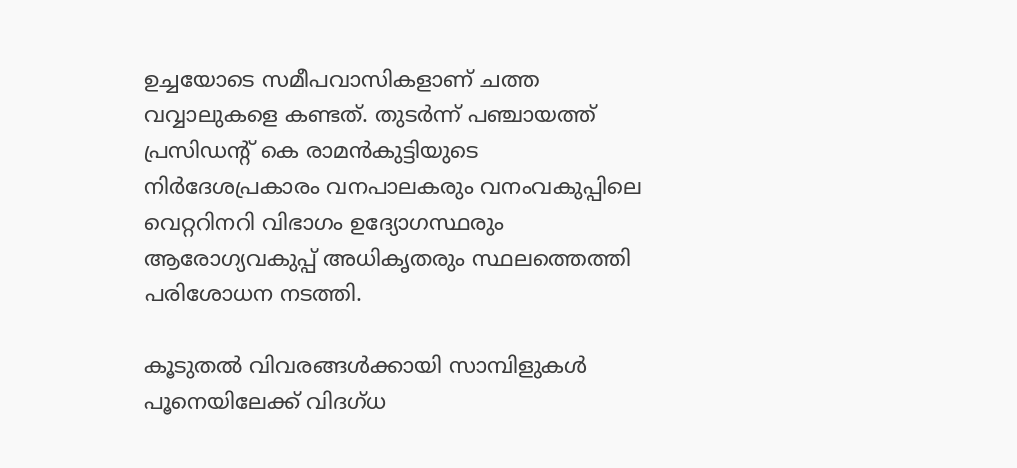ഉച്ചയോടെ സമീപവാസികളാണ് ചത്ത വവ്വാലുകളെ കണ്ടത്. തുടർന്ന് പഞ്ചായത്ത് പ്രസിഡന്‍റ് കെ രാമൻകുട്ടിയുടെ നിർദേശപ്രകാരം വനപാലകരും വനംവകുപ്പിലെ വെറ്ററിനറി വിഭാഗം ഉദ്യോഗസ്ഥരും ആരോഗ്യവകുപ്പ് അധികൃതരും സ്ഥലത്തെത്തി പരിശോധന നടത്തി.

കൂടുതൽ വിവരങ്ങൾക്കായി സാമ്പിളുകൾ പൂനെയിലേക്ക് വിദഗ്‌ധ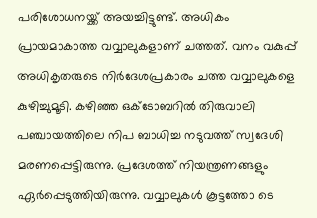പരിശോധനയ്ക്ക് അയച്ചിട്ടുണ്ട്. അധികം പ്രായമാകാത്ത വവ്വാലുകളാണ് ചത്തത്. വനം വകുപ്പ് അധികൃതരുടെ നിർദേശപ്രകാരം ചത്ത വവ്വാലുകളെ കുഴിച്ചുമൂടി. കഴിഞ്ഞ ഒക്ടോബറിൽ തിരുവാലി പഞ്ചായത്തിലെ നിപ ബാധിച്ച നടുവത്ത് സ്വദേശി മരണപ്പെട്ടിരുന്നു. പ്രദേശത്ത് നിയന്ത്രണങ്ങളും ഏർപ്പെടുത്തിയിരുന്നു. വവ്വാലുകള്‍ കൂട്ടത്തോ ടെ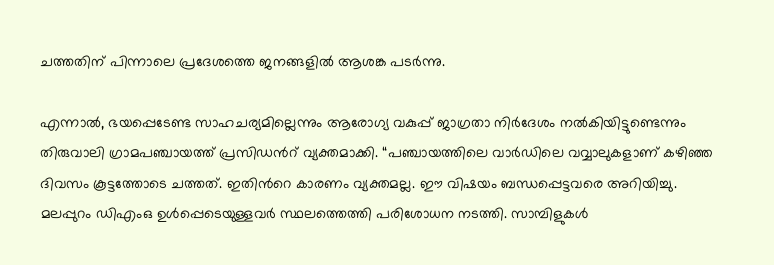ചത്തതിന് പിന്നാലെ പ്രദേശത്തെ ജനങ്ങളില്‍ ആശങ്ക പടര്‍ന്നു.

എന്നാല്‍, ഭയപ്പെടേണ്ട സാഹചര്യമില്ലെന്നും ആരോഗ്യ വകുപ്പ് ജാഗ്രതാ നിര്‍ദേശം നല്‍കിയിട്ടുണ്ടെന്നും തിരുവാലി ഗ്രാമപഞ്ചായത്ത് പ്രസിഡന്‍റ് വ്യക്തമാക്കി. “പഞ്ചായത്തിലെ വാര്‍ഡിലെ വവ്വാലുകളാണ് കഴിഞ്ഞ ദിവസം കൂട്ടത്തോടെ ചത്തത്. ഇതിന്‍റെ കാരണം വ്യക്തമല്ല. ഈ വിഷയം ബന്ധപ്പെട്ടവരെ അറിയിച്ചു. മലപ്പുറം ഡിഎംഒ ഉള്‍പ്പെടെയുള്ളവര്‍ സ്ഥലത്തെത്തി പരിശോധന നടത്തി. സാമ്പിളുകള്‍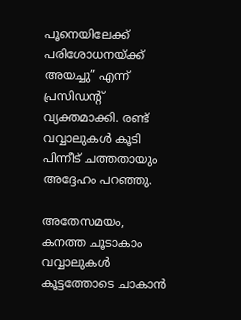പൂനെയിലേക്ക് പരിശോധനയ്‌ക്ക് അയച്ചു” എന്ന് പ്രസിഡന്‍റ് വ്യക്തമാക്കി. രണ്ട് വവ്വാലുകള്‍ കൂടി പിന്നീട് ചത്തതായും അദ്ദേഹം പറഞ്ഞു.

അതേസമയം, കനത്ത ചൂടാകാം വവ്വാലുകള്‍ കൂട്ടത്തോടെ ചാകാൻ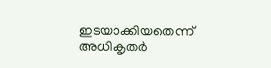ഇടയാക്കിയതെന്ന് അധികൃതര്‍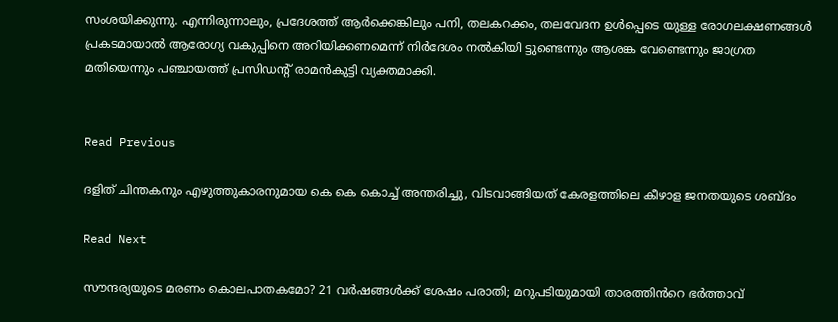സംശയിക്കുന്നു. എന്നിരുന്നാലും, പ്രദേശത്ത് ആര്‍ക്കെങ്കിലും പനി, തലകറക്കം, തലവേദന ഉള്‍പ്പെടെ യുള്ള രോഗലക്ഷണങ്ങള്‍ പ്രകടമായാല്‍ ആരോഗ്യ വകുപ്പിനെ അറിയിക്കണമെന്ന് നിര്‍ദേശം നല്‍കിയി ട്ടുണ്ടെന്നും ആശങ്ക വേണ്ടെന്നും ജാഗ്രത മതിയെന്നും പഞ്ചായത്ത് പ്രസിഡന്‍റ് രാമൻകുട്ടി വ്യക്തമാക്കി.


Read Previous

ദളിത് ചിന്തകനും എഴുത്തുകാരനുമായ കെ കെ കൊച്ച് അന്തരിച്ചു, വിടവാങ്ങിയത് കേരളത്തിലെ കീഴാള ജനതയുടെ ശബ്‌ദം

Read Next

സൗന്ദര്യയുടെ മരണം കൊലപാതകമോ? 21 വർഷങ്ങൾക്ക് ശേഷം പരാതി; മറുപടിയുമായി താരത്തിൻറെ ഭർത്താവ്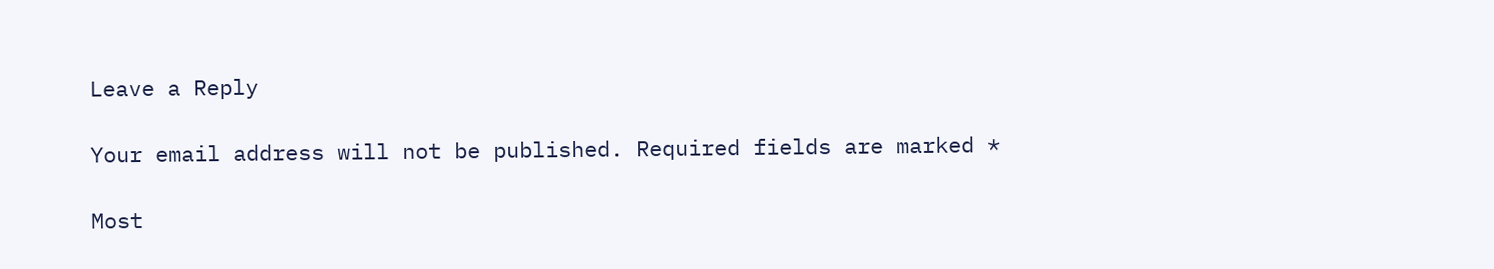Leave a Reply

Your email address will not be published. Required fields are marked *

Most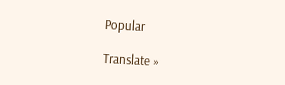Popular

Translate »